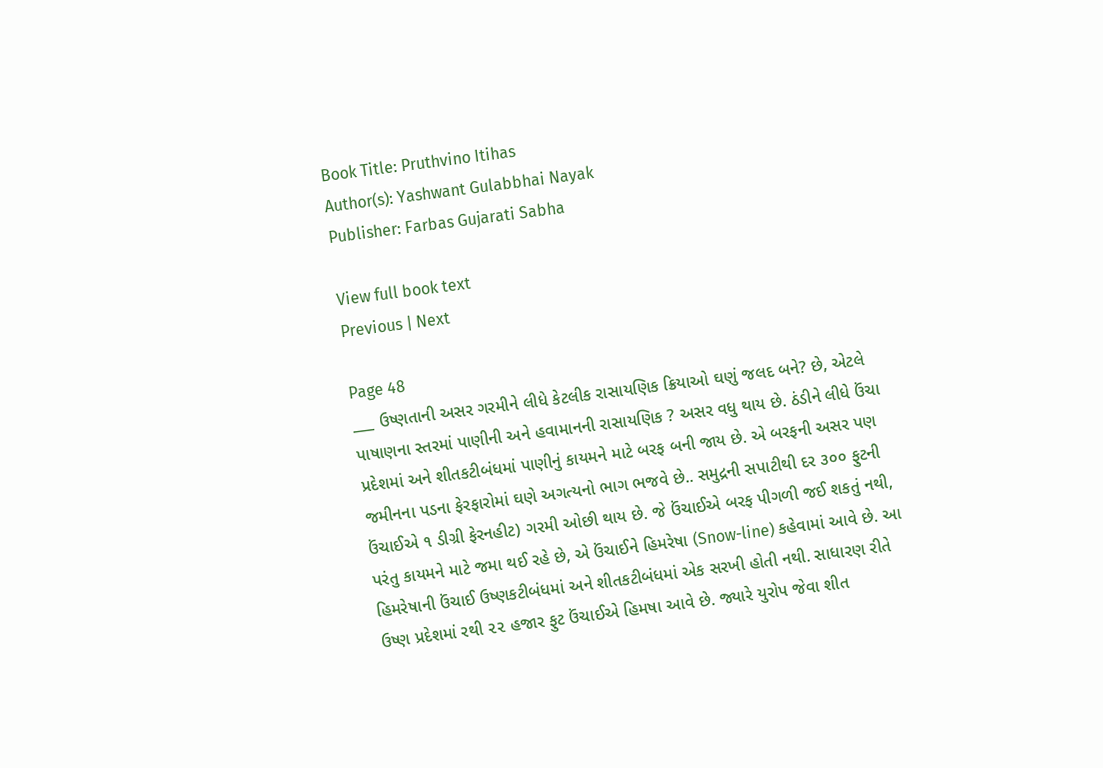Book Title: Pruthvino Itihas
Author(s): Yashwant Gulabbhai Nayak
Publisher: Farbas Gujarati Sabha

View full book text
Previous | Next

Page 48
___ ઉષ્ણતાની અસર ગરમીને લીધે કેટલીક રાસાયણિક ક્રિયાઓ ઘણું જલદ બને? છે, એટલે પાષાણના સ્તરમાં પાણીની અને હવામાનની રાસાયણિક ? અસર વધુ થાય છે. ઠંડીને લીધે ઉંચા પ્રદેશમાં અને શીતકટીબંધમાં પાણીનું કાયમને માટે બરફ બની જાય છે. એ બરફની અસર પણ જમીનના પડના ફેરફારોમાં ઘણે અગત્યનો ભાગ ભજવે છે.. સમુદ્રની સપાટીથી દર ૩૦૦ ફુટની ઉંચાઈએ ૧ ડીગ્રી ફેરનહીટ) ગરમી ઓછી થાય છે. જે ઉંચાઈએ બરફ પીગળી જઈ શકતું નથી, પરંતુ કાયમને માટે જમા થઈ રહે છે, એ ઉંચાઈને હિમરેષા (Snow-line) કહેવામાં આવે છે. આ હિમરેષાની ઉંચાઈ ઉષ્ણકટીબંધમાં અને શીતકટીબંધમાં એક સરખી હોતી નથી. સાધારણ રીતે ઉષ્ણ પ્રદેશમાં રથી ૨૨ હજાર ફુટ ઉંચાઈએ હિમષા આવે છે. જ્યારે યુરોપ જેવા શીત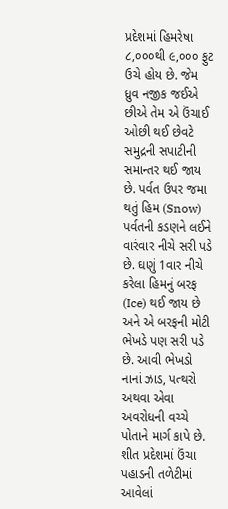પ્રદેશમાં હિમરેષા ૮,૦૦૦થી ૯,૦૦૦ ફુટ ઉચે હોય છે. જેમ ધ્રુવ નજીક જઈએ છીએ તેમ એ ઉંચાઈ ઓછી થઈ છેવટે સમુદ્રની સપાટીની સમાન્તર થઈ જાય છે. પર્વત ઉપર જમા થતું હિમ (Snow) પર્વતની કડણને લઈને વારંવાર નીચે સરી પડે છે. ઘણું 1વાર નીચે કરેલા હિમનું બરફ (Ice) થઈ જાય છે અને એ બરફની મોટી ભેખડે પણ સરી પડે છે. આવી ભેખડો નાનાં ઝાડ, પત્થરો અથવા એવા અવરોધની વચ્ચે પોતાને માર્ગ કાપે છે. શીત પ્રદેશમાં ઉંચા પહાડની તળેટીમાં આવેલાં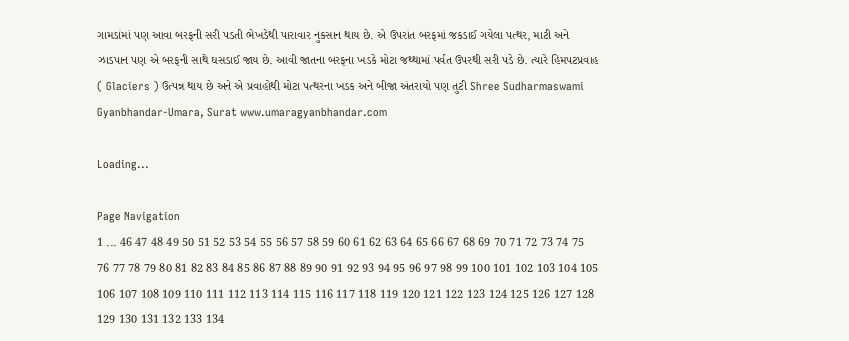ગામડાંમાં પણ આવા બરફની સરી પડતી ભેખડેથી પારાવાર નુકસાન થાય છે. એ ઉપરાંત બરફમાં જકડાઈ ગયેલા પત્થર, માટી અને ઝાડપાન પણ એ બરફની સાથે ઘસડાઈ જાય છે. આવી જાતના બરફના ખડકે મોટા જથ્થામાં પર્વત ઉપરથી સરી પડે છે. ત્યારે હિમપટપ્રવાહ ( Glaciers ) ઉત્પન્ન થાય છે અને એ પ્રવાહોથી મોટા પત્થરના ખડક અને બીજા અંતરાયો પણ તુટી Shree Sudharmaswami Gyanbhandar-Umara, Surat www.umaragyanbhandar.com

Loading...

Page Navigation
1 ... 46 47 48 49 50 51 52 53 54 55 56 57 58 59 60 61 62 63 64 65 66 67 68 69 70 71 72 73 74 75 76 77 78 79 80 81 82 83 84 85 86 87 88 89 90 91 92 93 94 95 96 97 98 99 100 101 102 103 104 105 106 107 108 109 110 111 112 113 114 115 116 117 118 119 120 121 122 123 124 125 126 127 128 129 130 131 132 133 134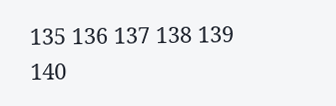135 136 137 138 139 140